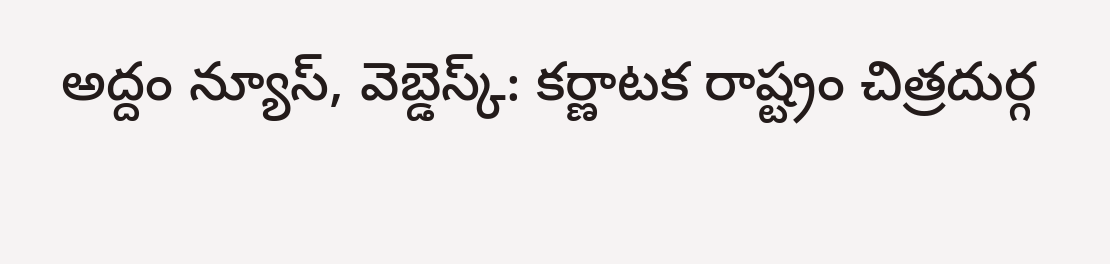అద్దం న్యూస్, వెబ్డెస్క్: కర్ణాటక రాష్ట్రం చిత్రదుర్గ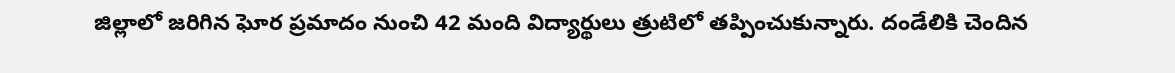జిల్లాలో జరిగిన ఘోర ప్రమాదం నుంచి 42 మంది విద్యార్థులు త్రుటిలో తప్పించుకున్నారు. దండేలికి చెందిన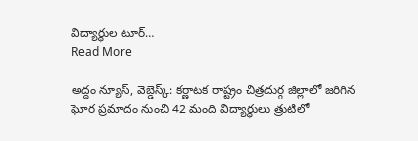విద్యార్థుల టూర్…
Read More

అద్దం న్యూస్, వెబ్డెస్క్: కర్ణాటక రాష్ట్రం చిత్రదుర్గ జిల్లాలో జరిగిన ఘోర ప్రమాదం నుంచి 42 మంది విద్యార్థులు త్రుటిలో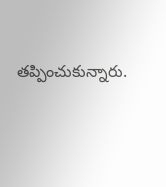తప్పించుకున్నారు.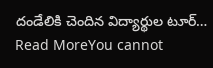దండేలికి చెందిన విద్యార్థుల టూర్…
Read MoreYou cannot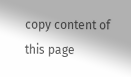copy content of this page